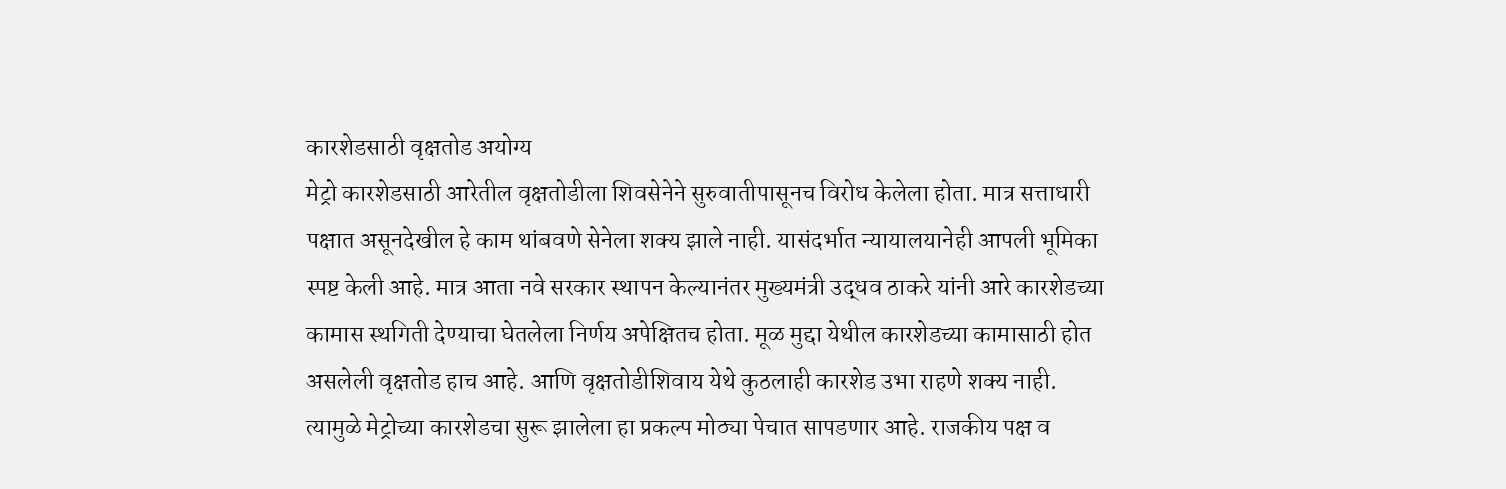कारशेडसाठी वृक्षतोड अयोग्य
मेट्रो कारशेडसाठी आरेतील वृक्षतोडीला शिवसेनेने सुरुवातीपासूनच विरोध केलेला होता. मात्र सत्ताधारी पक्षात असूनदेखील हे काम थांबवणे सेनेला शक्य झाले नाही. यासंदर्भात न्यायालयानेही आपली भूमिका स्पष्ट केली आहे. मात्र आता नवे सरकार स्थापन केल्यानंतर मुख्यमंत्री उद्धव ठाकरे यांनी आरे कारशेडच्या कामास स्थगिती देण्याचा घेतलेला निर्णय अपेक्षितच होता. मूळ मुद्दा येथील कारशेडच्या कामासाठी होत असलेली वृक्षतोड हाच आहे. आणि वृक्षतोडीशिवाय येथे कुठलाही कारशेड उभा राहणे शक्य नाही. त्यामुळे मेट्रोच्या कारशेडचा सुरू झालेला हा प्रकल्प मोठ्या पेचात सापडणार आहे. राजकीय पक्ष व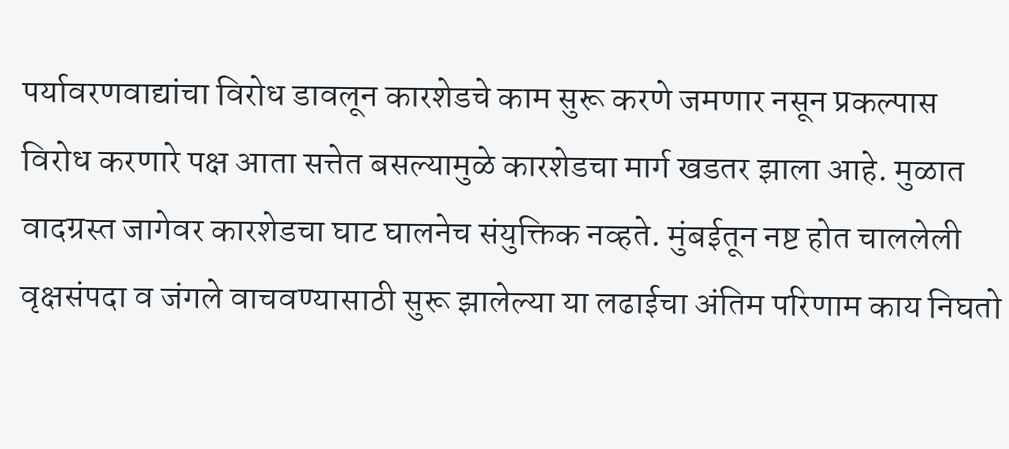पर्यावरणवाद्यांचा विरोध डावलून कारशेडचे काम सुरू करणे जमणार नसून प्रकल्पास विरोध करणारे पक्ष आता सत्तेत बसल्यामुळे कारशेडचा मार्ग खडतर झाला आहे. मुळात वादग्रस्त जागेवर कारशेडचा घाट घालनेच संयुक्तिक नव्हते. मुंबईतून नष्ट होत चाललेली वृक्षसंपदा व जंगले वाचवण्यासाठी सुरू झालेल्या या लढाईचा अंतिम परिणाम काय निघतो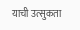याची उत्सुकता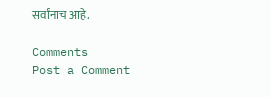सर्वांनाच आहे.

Comments
Post a Comment